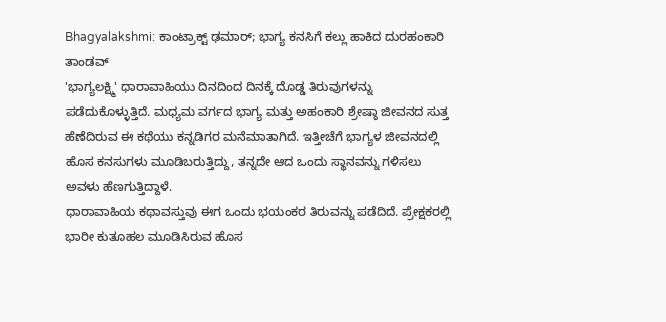Bhagyalakshmi: ಕಾಂಟ್ರಾಕ್ಟ್ ಢಮಾರ್; ಭಾಗ್ಯ ಕನಸಿಗೆ ಕಲ್ಲು ಹಾಕಿದ ದುರಹಂಕಾರಿ ತಾಂಡವ್
'ಭಾಗ್ಯಲಕ್ಷ್ಮಿ' ಧಾರಾವಾಹಿಯು ದಿನದಿಂದ ದಿನಕ್ಕೆ ದೊಡ್ಡ ತಿರುವುಗಳನ್ನು ಪಡೆದುಕೊಳ್ಳುತ್ತಿದೆ. ಮಧ್ಯಮ ವರ್ಗದ ಭಾಗ್ಯ ಮತ್ತು ಅಹಂಕಾರಿ ಶ್ರೇಷ್ಠಾ ಜೀವನದ ಸುತ್ತ ಹೆಣೆದಿರುವ ಈ ಕಥೆಯು ಕನ್ನಡಿಗರ ಮನೆಮಾತಾಗಿದೆ. ಇತ್ತೀಚೆಗೆ ಭಾಗ್ಯಳ ಜೀವನದಲ್ಲಿ ಹೊಸ ಕನಸುಗಳು ಮೂಡಿಬರುತ್ತಿದ್ದು, ತನ್ನದೇ ಆದ ಒಂದು ಸ್ಥಾನವನ್ನು ಗಳಿಸಲು ಅವಳು ಹೆಣಗುತ್ತಿದ್ದಾಳೆ.
ಧಾರಾವಾಹಿಯ ಕಥಾವಸ್ತುವು ಈಗ ಒಂದು ಭಯಂಕರ ತಿರುವನ್ನು ಪಡೆದಿದೆ. ಪ್ರೇಕ್ಷಕರಲ್ಲಿ ಭಾರೀ ಕುತೂಹಲ ಮೂಡಿಸಿರುವ ಹೊಸ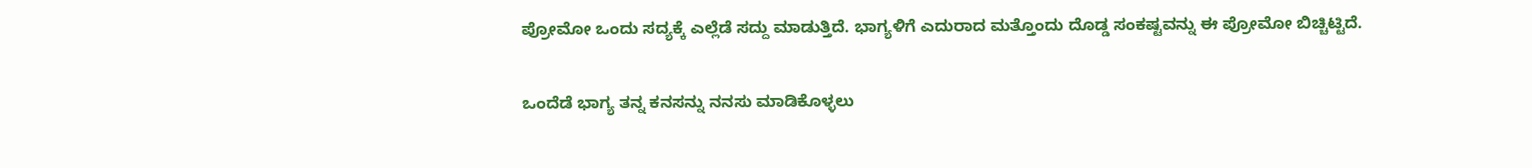ಪ್ರೋಮೋ ಒಂದು ಸದ್ಯಕ್ಕೆ ಎಲ್ಲೆಡೆ ಸದ್ದು ಮಾಡುತ್ತಿದೆ. ಭಾಗ್ಯಳಿಗೆ ಎದುರಾದ ಮತ್ತೊಂದು ದೊಡ್ಡ ಸಂಕಷ್ಟವನ್ನು ಈ ಪ್ರೋಮೋ ಬಿಚ್ಚಿಟ್ಟಿದೆ.

ಒಂದೆಡೆ ಭಾಗ್ಯ ತನ್ನ ಕನಸನ್ನು ನನಸು ಮಾಡಿಕೊಳ್ಳಲು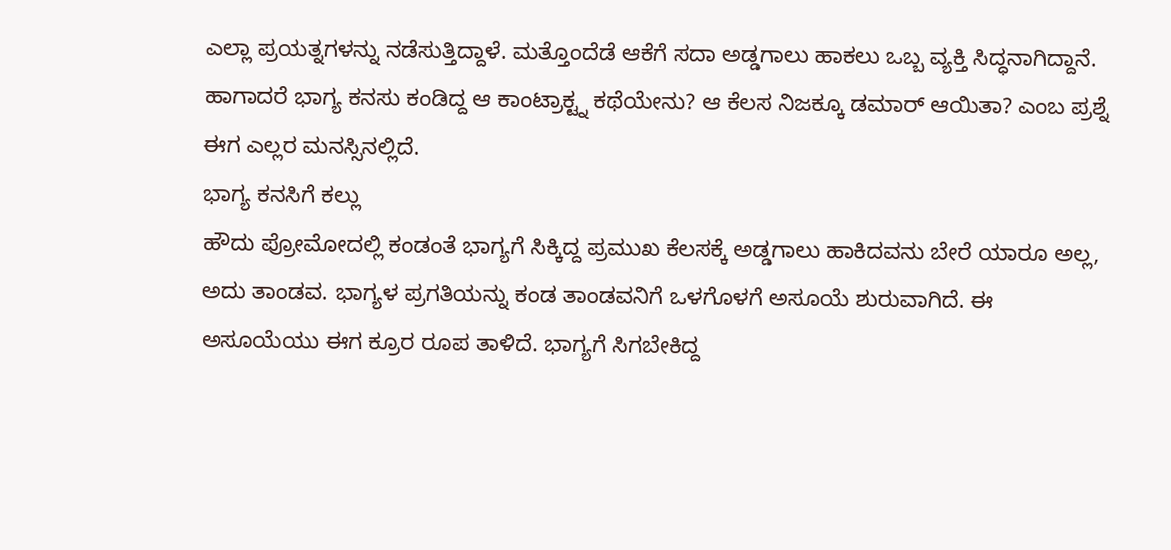ಎಲ್ಲಾ ಪ್ರಯತ್ನಗಳನ್ನು ನಡೆಸುತ್ತಿದ್ದಾಳೆ. ಮತ್ತೊಂದೆಡೆ ಆಕೆಗೆ ಸದಾ ಅಡ್ಡಗಾಲು ಹಾಕಲು ಒಬ್ಬ ವ್ಯಕ್ತಿ ಸಿದ್ಧನಾಗಿದ್ದಾನೆ. ಹಾಗಾದರೆ ಭಾಗ್ಯ ಕನಸು ಕಂಡಿದ್ದ ಆ ಕಾಂಟ್ರಾಕ್ಟ್ನ ಕಥೆಯೇನು? ಆ ಕೆಲಸ ನಿಜಕ್ಕೂ ಡಮಾರ್ ಆಯಿತಾ? ಎಂಬ ಪ್ರಶ್ನೆ ಈಗ ಎಲ್ಲರ ಮನಸ್ಸಿನಲ್ಲಿದೆ.
ಭಾಗ್ಯ ಕನಸಿಗೆ ಕಲ್ಲು
ಹೌದು ಪ್ರೋಮೋದಲ್ಲಿ ಕಂಡಂತೆ ಭಾಗ್ಯಗೆ ಸಿಕ್ಕಿದ್ದ ಪ್ರಮುಖ ಕೆಲಸಕ್ಕೆ ಅಡ್ಡಗಾಲು ಹಾಕಿದವನು ಬೇರೆ ಯಾರೂ ಅಲ್ಲ, ಅದು ತಾಂಡವ. ಭಾಗ್ಯಳ ಪ್ರಗತಿಯನ್ನು ಕಂಡ ತಾಂಡವನಿಗೆ ಒಳಗೊಳಗೆ ಅಸೂಯೆ ಶುರುವಾಗಿದೆ. ಈ ಅಸೂಯೆಯು ಈಗ ಕ್ರೂರ ರೂಪ ತಾಳಿದೆ. ಭಾಗ್ಯಗೆ ಸಿಗಬೇಕಿದ್ದ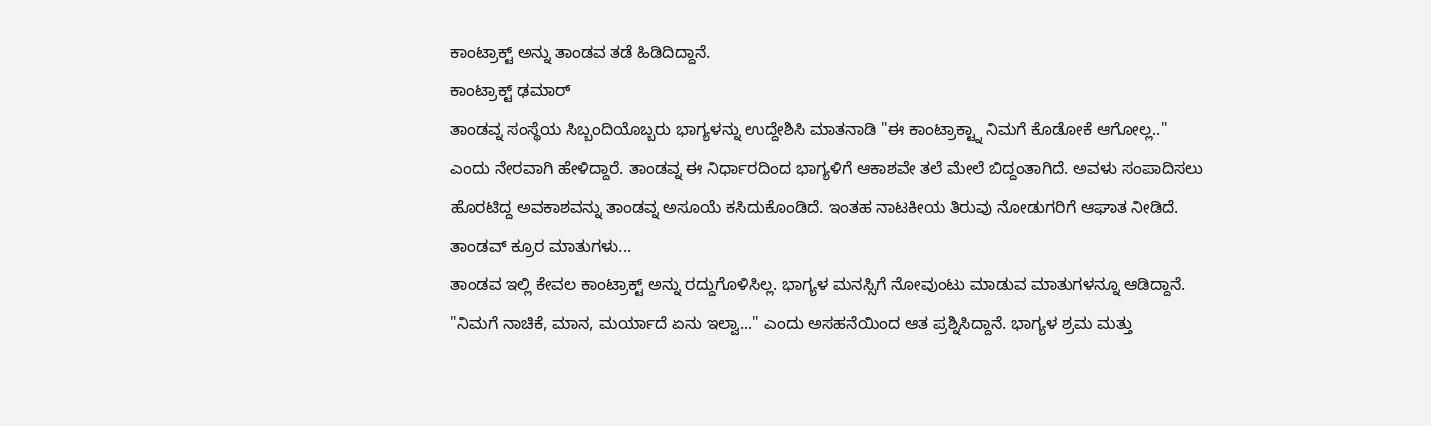ಕಾಂಟ್ರಾಕ್ಟ್ ಅನ್ನು ತಾಂಡವ ತಡೆ ಹಿಡಿದಿದ್ದಾನೆ.
ಕಾಂಟ್ರಾಕ್ಟ್ ಢಮಾರ್
ತಾಂಡವ್ನ ಸಂಸ್ಥೆಯ ಸಿಬ್ಬಂದಿಯೊಬ್ಬರು ಭಾಗ್ಯಳನ್ನು ಉದ್ದೇಶಿಸಿ ಮಾತನಾಡಿ "ಈ ಕಾಂಟ್ರಾಕ್ಟ್ನಾ ನಿಮಗೆ ಕೊಡೋಕೆ ಆಗೋಲ್ಲ.." ಎಂದು ನೇರವಾಗಿ ಹೇಳಿದ್ದಾರೆ. ತಾಂಡವ್ನ ಈ ನಿರ್ಧಾರದಿಂದ ಭಾಗ್ಯಳಿಗೆ ಆಕಾಶವೇ ತಲೆ ಮೇಲೆ ಬಿದ್ದಂತಾಗಿದೆ. ಅವಳು ಸಂಪಾದಿಸಲು ಹೊರಟಿದ್ದ ಅವಕಾಶವನ್ನು ತಾಂಡವ್ನ ಅಸೂಯೆ ಕಸಿದುಕೊಂಡಿದೆ. ಇಂತಹ ನಾಟಕೀಯ ತಿರುವು ನೋಡುಗರಿಗೆ ಆಘಾತ ನೀಡಿದೆ.
ತಾಂಡವ್ ಕ್ರೂರ ಮಾತುಗಳು...
ತಾಂಡವ ಇಲ್ಲಿ ಕೇವಲ ಕಾಂಟ್ರಾಕ್ಟ್ ಅನ್ನು ರದ್ದುಗೊಳಿಸಿಲ್ಲ. ಭಾಗ್ಯಳ ಮನಸ್ಸಿಗೆ ನೋವುಂಟು ಮಾಡುವ ಮಾತುಗಳನ್ನೂ ಆಡಿದ್ದಾನೆ. "ನಿಮಗೆ ನಾಚಿಕೆ, ಮಾನ, ಮರ್ಯಾದೆ ಏನು ಇಲ್ವಾ..." ಎಂದು ಅಸಹನೆಯಿಂದ ಆತ ಪ್ರಶ್ನಿಸಿದ್ದಾನೆ. ಭಾಗ್ಯಳ ಶ್ರಮ ಮತ್ತು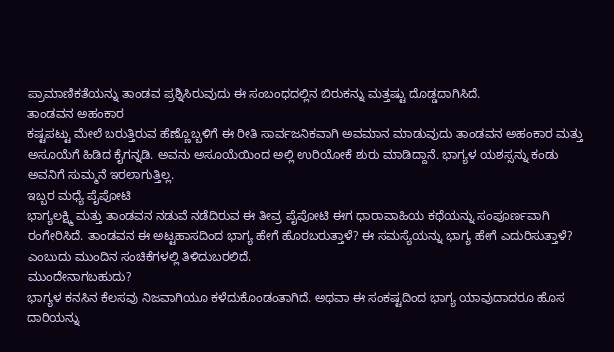ಪ್ರಾಮಾಣಿಕತೆಯನ್ನು ತಾಂಡವ ಪ್ರಶ್ನಿಸಿರುವುದು ಈ ಸಂಬಂಧದಲ್ಲಿನ ಬಿರುಕನ್ನು ಮತ್ತಷ್ಟು ದೊಡ್ಡದಾಗಿಸಿದೆ.
ತಾಂಡವನ ಅಹಂಕಾರ
ಕಷ್ಟಪಟ್ಟು ಮೇಲೆ ಬರುತ್ತಿರುವ ಹೆಣ್ಣೊಬ್ಬಳಿಗೆ ಈ ರೀತಿ ಸಾರ್ವಜನಿಕವಾಗಿ ಅವಮಾನ ಮಾಡುವುದು ತಾಂಡವನ ಅಹಂಕಾರ ಮತ್ತು ಅಸೂಯೆಗೆ ಹಿಡಿದ ಕೈಗನ್ನಡಿ. ಅವನು ಅಸೂಯೆಯಿಂದ ಅಲ್ಲಿ ಉರಿಯೋಕೆ ಶುರು ಮಾಡಿದ್ದಾನೆ. ಭಾಗ್ಯಳ ಯಶಸ್ಸನ್ನು ಕಂಡು ಅವನಿಗೆ ಸುಮ್ಮನೆ ಇರಲಾಗುತ್ತಿಲ್ಲ.
ಇಬ್ಬರ ಮಧ್ಯೆ ಪೈಪೋಟಿ
ಭಾಗ್ಯಲಕ್ಷ್ಮಿ ಮತ್ತು ತಾಂಡವನ ನಡುವೆ ನಡೆದಿರುವ ಈ ತೀವ್ರ ಪೈಪೋಟಿ ಈಗ ಧಾರಾವಾಹಿಯ ಕಥೆಯನ್ನು ಸಂಪೂರ್ಣವಾಗಿ ರಂಗೇರಿಸಿದೆ. ತಾಂಡವನ ಈ ಅಟ್ಟಹಾಸದಿಂದ ಭಾಗ್ಯ ಹೇಗೆ ಹೊರಬರುತ್ತಾಳೆ? ಈ ಸಮಸ್ಯೆಯನ್ನು ಭಾಗ್ಯ ಹೇಗೆ ಎದುರಿಸುತ್ತಾಳೆ? ಎಂಬುದು ಮುಂದಿನ ಸಂಚಿಕೆಗಳಲ್ಲಿ ತಿಳಿದುಬರಲಿದೆ.
ಮುಂದೇನಾಗಬಹುದು?
ಭಾಗ್ಯಳ ಕನಸಿನ ಕೆಲಸವು ನಿಜವಾಗಿಯೂ ಕಳೆದುಕೊಂಡಂತಾಗಿದೆ. ಅಥವಾ ಈ ಸಂಕಷ್ಟದಿಂದ ಭಾಗ್ಯ ಯಾವುದಾದರೂ ಹೊಸ ದಾರಿಯನ್ನು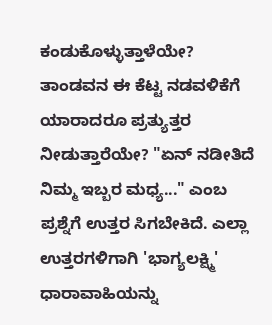ಕಂಡುಕೊಳ್ಳುತ್ತಾಳೆಯೇ? ತಾಂಡವನ ಈ ಕೆಟ್ಟ ನಡವಳಿಕೆಗೆ ಯಾರಾದರೂ ಪ್ರತ್ಯುತ್ತರ ನೀಡುತ್ತಾರೆಯೇ? "ಏನ್ ನಡೀತಿದೆ ನಿಮ್ಮ ಇಬ್ಬರ ಮಧ್ಯ..." ಎಂಬ ಪ್ರಶ್ನೆಗೆ ಉತ್ತರ ಸಿಗಬೇಕಿದೆ. ಎಲ್ಲಾ ಉತ್ತರಗಳಿಗಾಗಿ 'ಭಾಗ್ಯಲಕ್ಷ್ಮಿ' ಧಾರಾವಾಹಿಯನ್ನು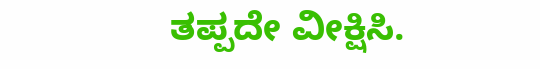ತಪ್ಪದೇ ವೀಕ್ಷಿಸಿ.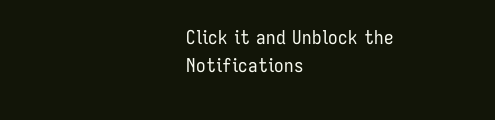Click it and Unblock the Notifications